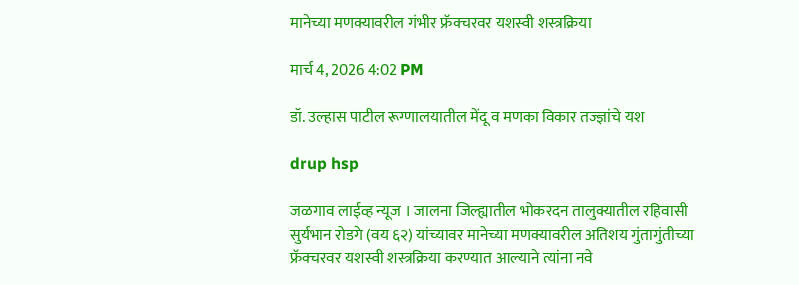मानेच्या मणक्यावरील गंभीर फ्रॅक्चरवर यशस्वी शस्त्रक्रिया

मार्च 4, 2026 4:02 PM

डॉ. उल्हास पाटील रूग्णालयातील मेंदू व मणका विकार तज्ज्ञांचे यश

drup hsp

जळगाव लाईव्ह न्यूज । जालना जिल्ह्यातील भोकरदन तालुक्यातील रहिवासी सुर्यभान रोडगे (वय ६२) यांच्यावर मानेच्या मणक्यावरील अतिशय गुंतागुंतीच्या फ्रॅक्चरवर यशस्वी शस्त्रक्रिया करण्यात आल्याने त्यांना नवे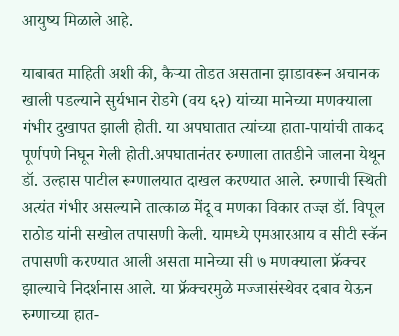आयुष्य मिळाले आहे.

याबाबत माहिती अशी की, कैर्‍या तोडत असताना झाडावरून अचानक खाली पडल्याने सुर्यभान रोडगे (वय ६२) यांच्या मानेच्या मणक्याला गंभीर दुखापत झाली होती. या अपघातात त्यांच्या हाता-पायांची ताकद पूर्णपणे निघून गेली होती.अपघातानंतर रुग्णाला तातडीने जालना येथून डॉ. उल्हास पाटील रूग्णालयात दाखल करण्यात आले. रुग्णाची स्थिती अत्यंत गंभीर असल्याने तात्काळ मेंदू व मणका विकार तज्ज्ञ डॉ. विपूल राठोड यांनी सखोल तपासणी केली. यामध्ये एमआरआय व सीटी स्कॅन तपासणी करण्यात आली असता मानेच्या सी ७ मणक्याला फ्रॅक्चर झाल्याचे निदर्शनास आले. या फ्रॅक्चरमुळे मज्जासंस्थेवर दबाव येऊन रुग्णाच्या हात-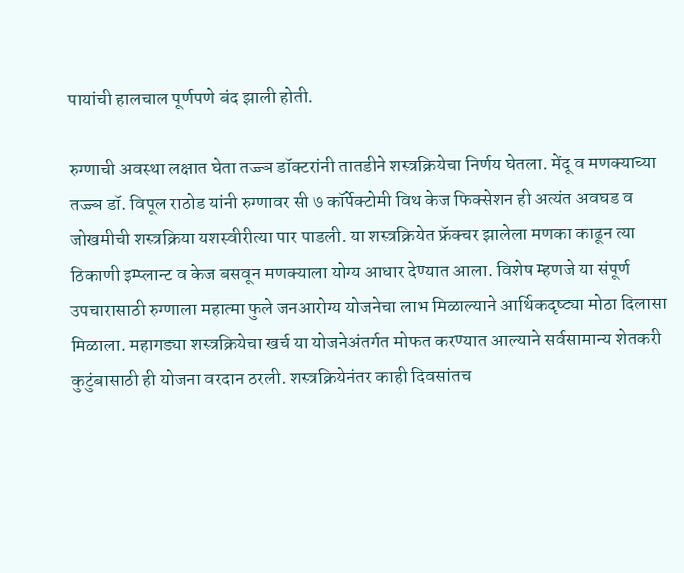पायांची हालचाल पूर्णपणे बंद झाली होती.

रुग्णाची अवस्था लक्षात घेता तज्ज्ञ डॉक्टरांनी तातडीने शस्त्रक्रियेचा निर्णय घेतला. मेंदू व मणक्याच्या तज्ज्ञ डॉ. विपूल राठोड यांनी रुग्णावर सी ७ कॉर्पेक्टोमी विथ केज फिक्सेशन ही अत्यंत अवघड व जोखमीची शस्त्रक्रिया यशस्वीरीत्या पार पाडली. या शस्त्रक्रियेत फ्रॅक्चर झालेला मणका काढून त्या ठिकाणी इम्प्लान्ट व केज बसवून मणक्याला योग्य आधार देण्यात आला. विशेष म्हणजे या संपूर्ण उपचारासाठी रुग्णाला महात्मा फुले जनआरोग्य योजनेचा लाभ मिळाल्याने आर्थिकदृष्ट्या मोठा दिलासा मिळाला. महागड्या शस्त्रक्रियेचा खर्च या योजनेअंतर्गत मोफत करण्यात आल्याने सर्वसामान्य शेतकरी कुटुंबासाठी ही योजना वरदान ठरली. शस्त्रक्रियेनंतर काही दिवसांतच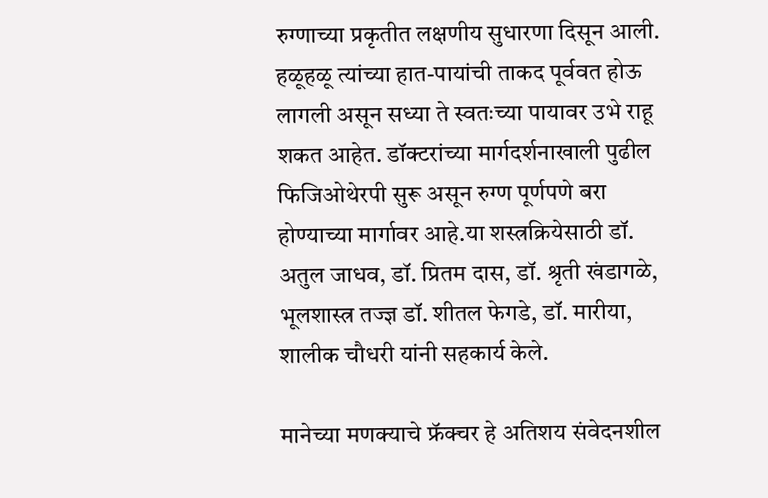रुग्णाच्या प्रकृतीत लक्षणीय सुधारणा दिसून आली. हळूहळू त्यांच्या हात-पायांची ताकद पूर्ववत होऊ लागली असून सध्या ते स्वतःच्या पायावर उभे राहू शकत आहेत. डॉक्टरांच्या मार्गदर्शनाखाली पुढील फिजिओथेरपी सुरू असून रुग्ण पूर्णपणे बरा होण्याच्या मार्गावर आहे.या शस्त्रक्रियेसाठी डॉ. अतुल जाधव, डॉ. प्रितम दास, डॉ. श्रृती खंडागळे, भूलशास्त्र तज्ज्ञ डॉ. शीतल फेगडे, डॉ. मारीया, शालीक चौधरी यांनी सहकार्य केले.

मानेच्या मणक्याचे फ्रॅक्चर हे अतिशय संवेदनशील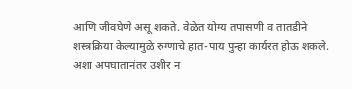आणि जीवघेणे असू शकते. वेळेत योग्य तपासणी व तातडीने शस्त्रक्रिया केल्यामुळे रुग्णाचे हात-पाय पुन्हा कार्यरत होऊ शकले. अशा अपघातानंतर उशीर न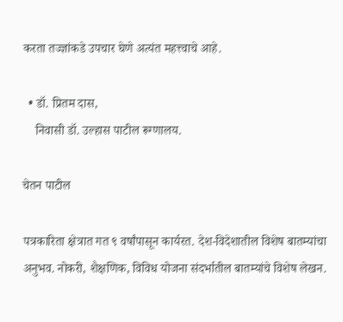करता तज्ज्ञांकडे उपचार घेणे अत्यंत महत्त्वाचे आहे.

  • डॉ. प्रितम दास,
    निवासी डॉ. उल्हास पाटील रूग्णालय.

चेतन पाटील

पत्रकारिता क्षेत्रात गत ९ वर्षांपासून कार्यरत. देश-विदेशातील विशेष बातम्यांचा अनुभव. नोकरी, शैक्षणिक, विविध योजना संदर्भातील बातम्यांचे विशेष लेखन.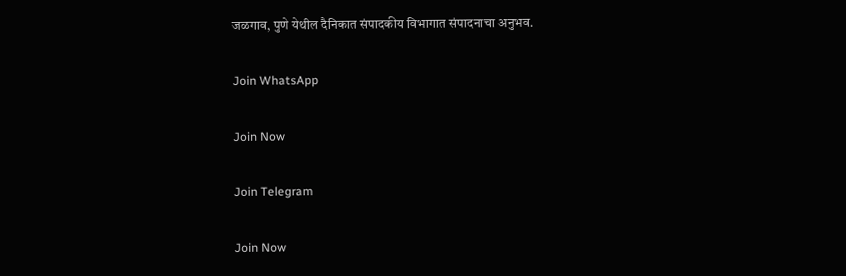जळगाव, पुणे येथील दैनिकात संपादकीय विभागात संपादनाचा अनुभव.

Join WhatsApp

Join Now

Join Telegram

Join Now